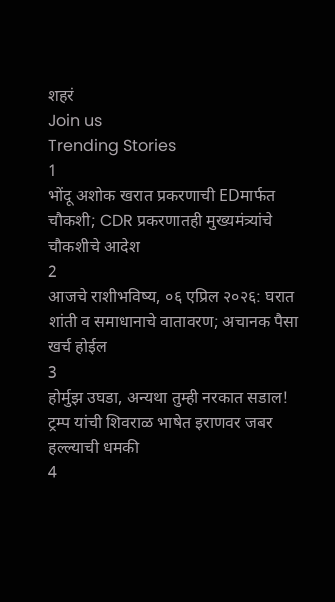शहरं
Join us
Trending Stories
1
भोंदू अशोक खरात प्रकरणाची EDमार्फत चौकशी; CDR प्रकरणातही मुख्यमंत्र्यांचे चौकशीचे आदेश
2
आजचे राशीभविष्य, ०६ एप्रिल २०२६: घरात शांती व समाधानाचे वातावरण; अचानक पैसा खर्च होईल
3
होर्मुझ उघडा, अन्यथा तुम्ही नरकात सडाल! ट्रम्प यांची शिवराळ भाषेत इराणवर जबर हल्ल्याची धमकी
4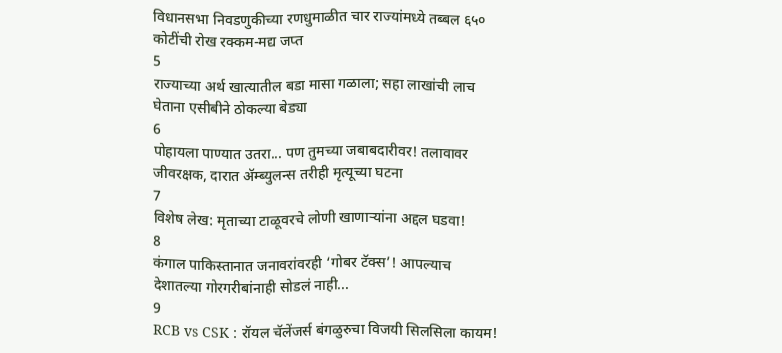विधानसभा निवडणुकीच्या रणधुमाळीत चार राज्यांमध्ये तब्बल ६५० कोटींची रोख रक्कम-मद्य जप्त
5
राज्याच्या अर्थ खात्यातील बडा मासा गळाला; सहा लाखांची लाच घेताना एसीबीने ठोकल्या बेड्या
6
पोहायला पाण्यात उतरा... पण तुमच्या जबाबदारीवर! तलावावर जीवरक्षक, दारात ॲम्ब्युलन्स तरीही मृत्यूच्या घटना
7
विशेष लेख: मृताच्या टाळूवरचे लोणी खाणाऱ्यांना अद्दल घडवा!
8
कंगाल पाकिस्तानात जनावरांवरही ‘गोबर टॅक्स’! आपल्याच देशातल्या गोरगरीबांनाही सोडलं नाही...
9
RCB vs CSK : रॉयल चॅलेंजर्स बंगळुरुचा विजयी सिलसिला कायम!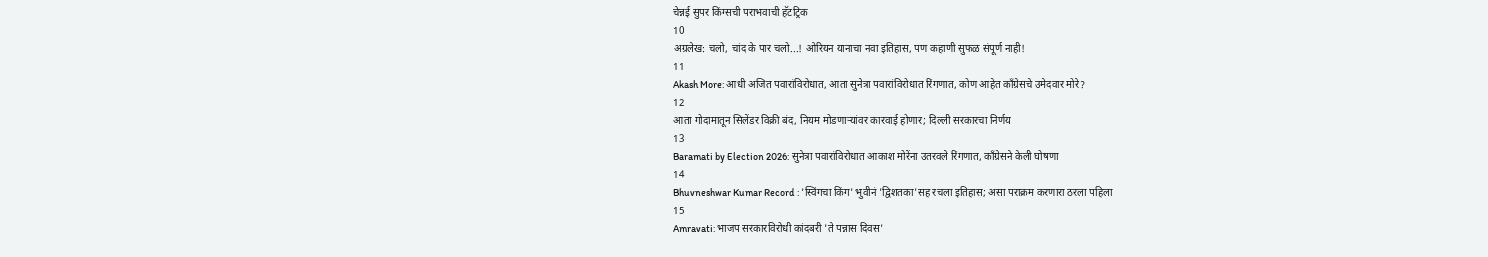चेन्नई सुपर किंग्सची पराभवाची हॅटट्रिक
10
अग्रलेख: चलो, चांद के पार चलो...! ओरियन यानाचा नवा इतिहास, पण कहाणी सुफळ संपूर्ण नाही!
11
Akash More: आधी अजित पवारांविरोधात, आता सुनेत्रा पवारांविरोधात रिंगणात, कोण आहेत काँग्रेसचे उमेदवार मोरे?
12
आता गोदामातून सिलेंडर विक्री बंद, नियम मोडणाऱ्यांवर कारवाई होणार; दिल्ली सरकारचा निर्णय
13
Baramati by Election 2026: सुनेत्रा पवारांविरोधात आकाश मोरेंना उतरवले रिंगणात, काँग्रेसने केली घोषणा
14
Bhuvneshwar Kumar Record : 'स्विंगचा किंग' भुवीनं 'द्विशतका'सह रचला इतिहास; असा पराक्रम करणारा ठरला पहिला
15
Amravati: भाजप सरकारविरोधी कांदबरी 'ते पन्नास दिवस'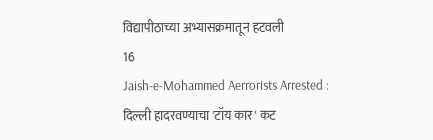विद्यापीठाच्या अभ्यासक्रमातून हटवली
16
Jaish-e-Mohammed Aerrorists Arrested : दिल्ली हादरवण्याचा 'टॉय कार' कट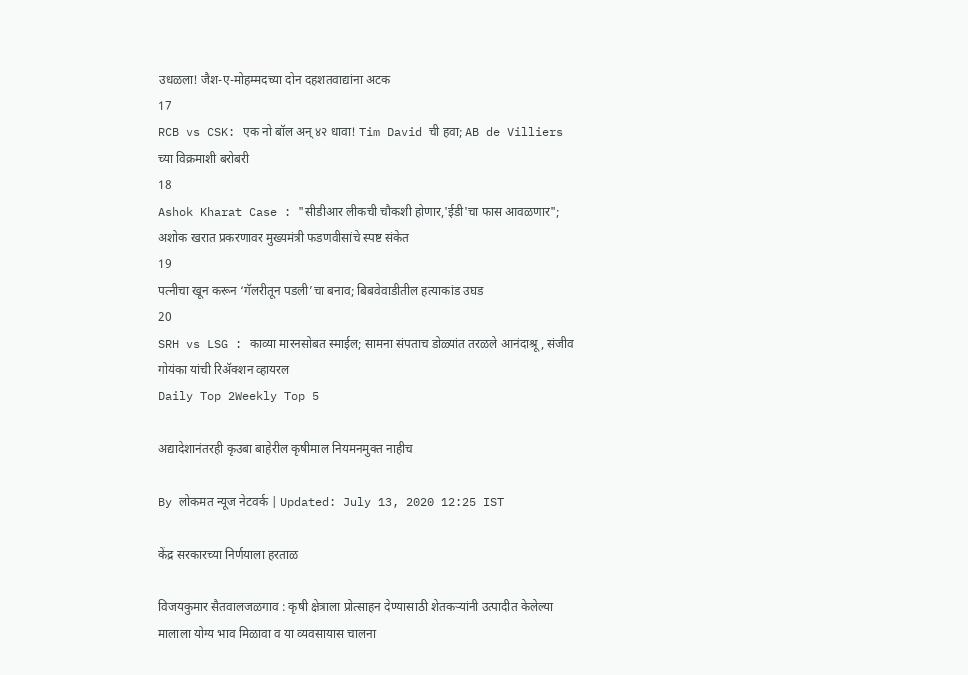उधळला! जैश-ए-मोहम्मदच्या दोन दहशतवाद्यांना अटक
17
RCB vs CSK: एक नो बॉल अन् ४२ धावा! Tim David ची हवा; AB de Villiers च्या विक्रमाशी बरोबरी
18
Ashok Kharat Case : "सीडीआर लीकची चौकशी होणार,'ईडी'चा फास आवळणार"; अशोक खरात प्रकरणावर मुख्यमंत्री फडणवीसांचे स्पष्ट संकेत
19
पत्नीचा खून करून ‘गॅलरीतून पडली’चा बनाव; बिबवेवाडीतील हत्याकांड उघड
20
SRH vs LSG : काव्या मारनसोबत स्माईल; सामना संपताच डोळ्यांत तरळले आनंदाश्रू, संजीव गोयंका यांची रिॲक्शन व्हायरल
Daily Top 2Weekly Top 5

अद्यादेशानंतरही कृउबा बाहेरील कृषीमाल नियमनमुक्त नाहीच

By लोकमत न्यूज नेटवर्क | Updated: July 13, 2020 12:25 IST

केंद्र सरकारच्या निर्णयाला हरताळ

विजयकुमार सैतवालजळगाव : कृषी क्षेत्राला प्रोत्साहन देण्यासाठी शेतकऱ्यांनी उत्पादीत केलेल्या मालाला योग्य भाव मिळावा व या व्यवसायास चालना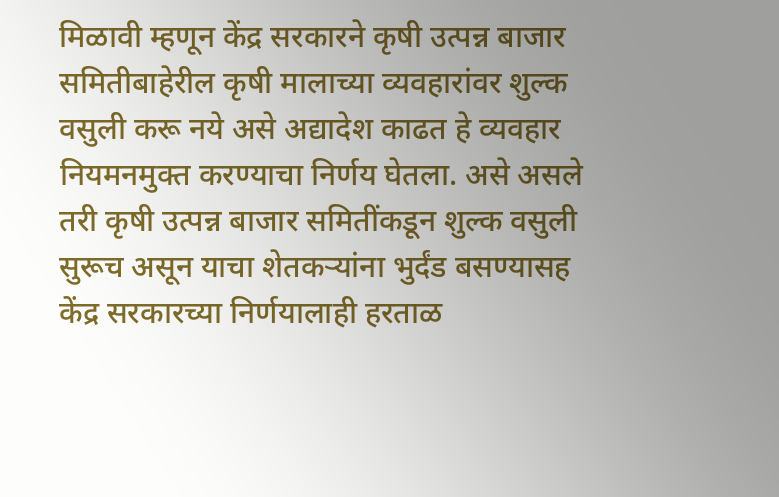मिळावी म्हणून केंद्र सरकारने कृषी उत्पन्न बाजार समितीबाहेरील कृषी मालाच्या व्यवहारांवर शुल्क वसुली करू नये असे अद्यादेश काढत हे व्यवहार नियमनमुक्त करण्याचा निर्णय घेतला. असे असले तरी कृषी उत्पन्न बाजार समितींकडून शुल्क वसुली सुरूच असून याचा शेतकऱ्यांना भुर्दंड बसण्यासह केंद्र सरकारच्या निर्णयालाही हरताळ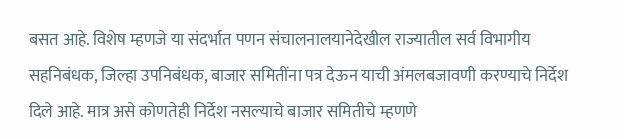बसत आहे. विशेष म्हणजे या संदर्भात पणन संचालनालयानेदेखील राज्यातील सर्व विभागीय सहनिबंधक, जिल्हा उपनिबंधक, बाजार समितींना पत्र देऊन याची अंमलबजावणी करण्याचे निर्देश दिले आहे. मात्र असे कोणतेही निर्देश नसल्याचे बाजार समितीचे म्हणणे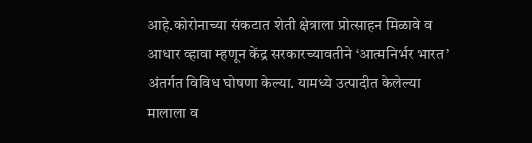आहे.कोरोनाच्या संकटात शेती क्षेत्राला प्रोत्साहन मिळावे व आधार व्हावा म्हणून केंद्र सरकारच्यावतीने ‘आत्मनिर्भर भारत’ अंतर्गत विविध घोषणा केल्या. यामध्ये उत्पादीत केलेल्या मालाला व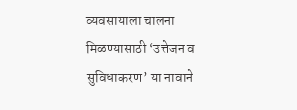व्यवसायाला चालना मिळण्यासाठी ‘उत्तेजन व सुविधाकरण’ या नावाने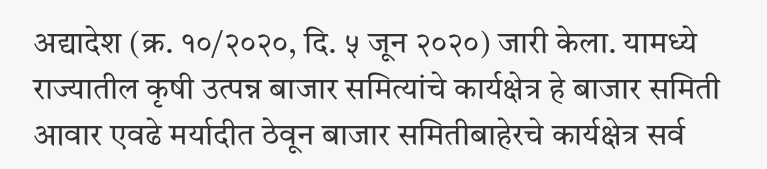अद्यादेश (क्र. १०/२०२०, दि. ५ जून २०२०) जारी केला. यामध्ये राज्यातील कृषी उत्पन्न बाजार समित्यांचे कार्यक्षेत्र हे बाजार समिती आवार एवढे मर्यादीत ठेवून बाजार समितीबाहेरचे कार्यक्षेत्र सर्व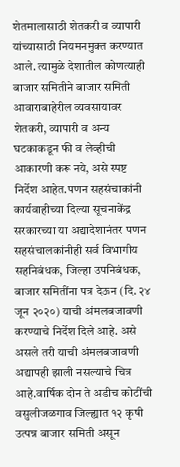शेतमालासाठी शेतकरी व व्यापारी यांच्यासाठी नियमनमुक्त करण्यात आले. त्यामुळे देशातील कोणत्याही बाजार समितीने बाजार समिती आवाराबाहेरील व्यवसायावर शेतकरी, व्यापारी व अन्य घटकाकडून फी व लेव्हीची आकारणी करू नये, असे स्पष्ट निर्देश आहेत.पणन सहसंचाकांनी कार्यवाहीच्या दिल्या सूचनाकेंद्र सरकारच्या या अद्यादेशानंतर पणन सहसंचालकांनीही सर्व विभागीय सहनिबंधक, जिल्हा उपनिबंधक, बाजार समितींना पत्र देऊन (दि. २४ जून २०२०) याची अंमलबजावणी करण्याचे निर्देश दिले आहे. असे असले तरी याची अंमलबजावणी अद्यापही झाली नसल्याचे चित्र आहे.वार्षिक दोन ते अडीच कोटींची वसुलीजळगाव जिल्ह्यात १२ कृषी उत्पन्न बाजार समिती असून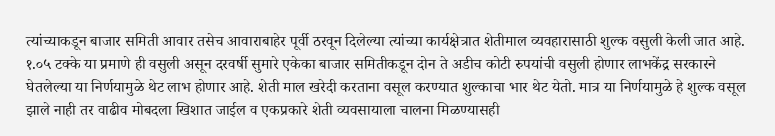त्यांच्याकडून बाजार समिती आवार तसेच आवाराबाहेर पूर्वी ठरवून दिलेल्या त्यांच्या कार्यक्षेत्रात शेतीमाल व्यवहारासाठी शुल्क वसुली केली जात आहे. १.०५ टक्के या प्रमाणे ही वसुली असून दरवर्षी सुमारे एकेका बाजार समितीकडून दोन ते अडीच कोटी रुपयांची वसुली होणार लाभकेंद्र सरकारने घेतलेल्या या निर्णयामुळे थेट लाभ होणार आहे. शेती माल खरेदी करताना वसूल करण्यात शुल्काचा भार थेट येतो. मात्र या निर्णयामुळे हे शुल्क वसूल झाले नाही तर वाढीव मोबदला खिशात जाईल व एकप्रकारे शेती व्यवसायाला चालना मिळण्यासही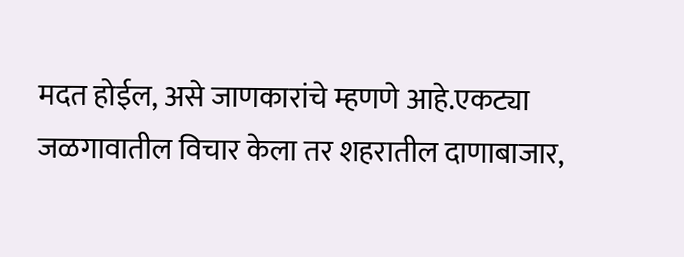मदत होईल, असे जाणकारांचे म्हणणे आहे.एकट्या जळगावातील विचार केला तर शहरातील दाणाबाजार,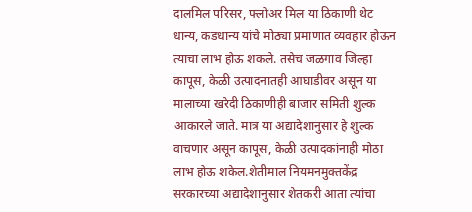दालमिल परिसर, फ्लोअर मिल या ठिकाणी थेट धान्य, कडधान्य यांचे मोठ्या प्रमाणात व्यवहार होऊन त्याचा लाभ होऊ शकले. तसेच जळगाव जिल्हा कापूस, केळी उत्पादनातही आघाडीवर असून या मालाच्या खरेदी ठिकाणीही बाजार समिती शुल्क आकारले जाते. मात्र या अद्यादेशानुसार हे शुल्क वाचणार असून कापूस, केळी उत्पादकांनाही मोठा लाभ होऊ शकेल.शेतीमाल नियमनमुक्तकेंद्र सरकारच्या अद्यादेशानुसार शेतकरी आता त्यांचा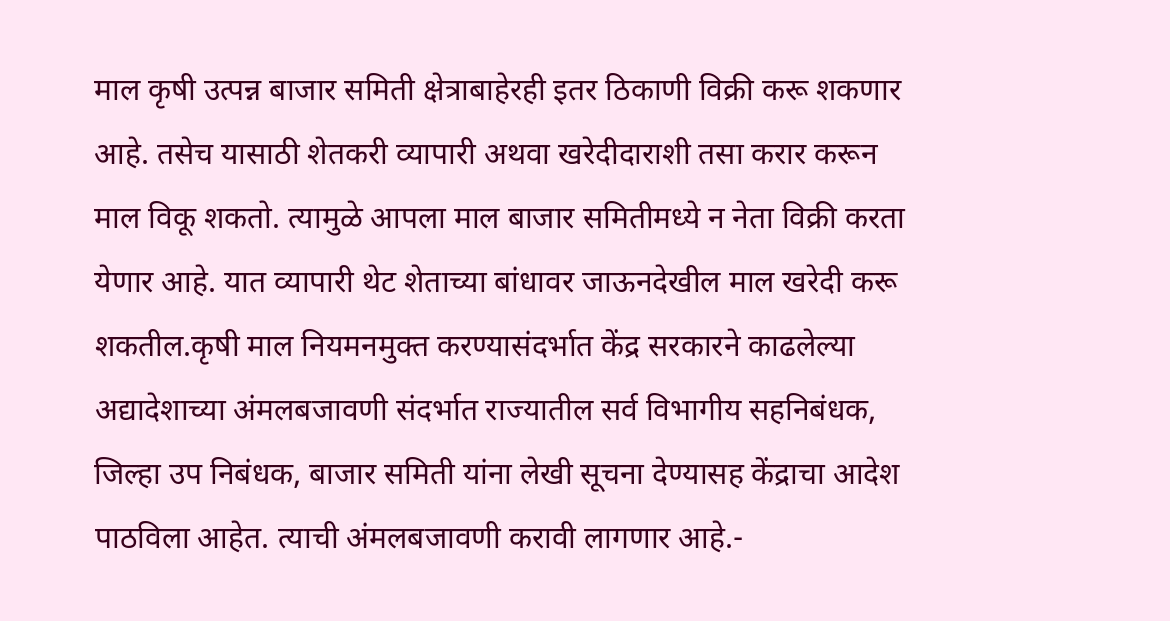माल कृषी उत्पन्न बाजार समिती क्षेत्राबाहेरही इतर ठिकाणी विक्री करू शकणार आहे. तसेच यासाठी शेतकरी व्यापारी अथवा खरेदीदाराशी तसा करार करून माल विकू शकतो. त्यामुळे आपला माल बाजार समितीमध्ये न नेता विक्री करता येणार आहे. यात व्यापारी थेट शेताच्या बांधावर जाऊनदेखील माल खरेदी करू शकतील.कृषी माल नियमनमुक्त करण्यासंदर्भात केंद्र सरकारने काढलेल्या अद्यादेशाच्या अंमलबजावणी संदर्भात राज्यातील सर्व विभागीय सहनिबंधक, जिल्हा उप निबंधक, बाजार समिती यांना लेखी सूचना देण्यासह केंद्राचा आदेश पाठविला आहेत. त्याची अंमलबजावणी करावी लागणार आहे.-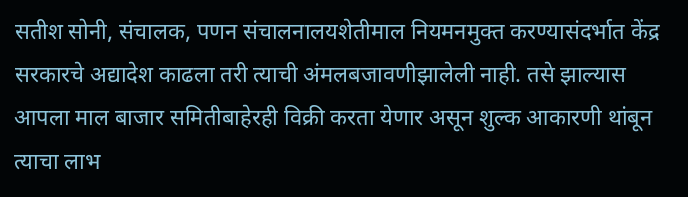सतीश सोनी, संचालक, पणन संचालनालयशेतीमाल नियमनमुक्त करण्यासंदर्भात केंद्र सरकारचे अद्यादेश काढला तरी त्याची अंमलबजावणीझालेली नाही. तसे झाल्यास आपला माल बाजार समितीबाहेरही विक्री करता येणार असून शुल्क आकारणी थांबून त्याचा लाभ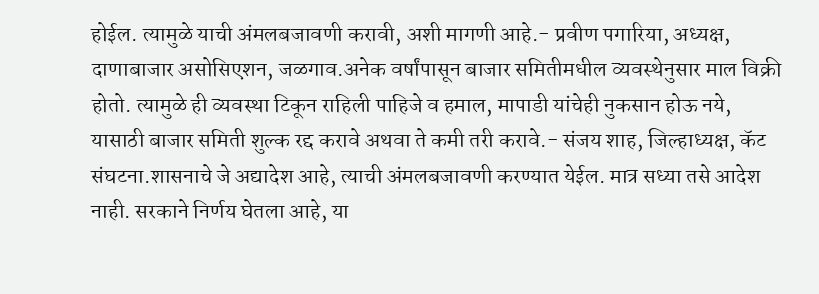होईल. त्यामुळे याची अंमलबजावणी करावी, अशी मागणी आहे.- प्रवीण पगारिया, अध्यक्ष, दाणाबाजार असोसिएशन, जळगाव.अनेक वर्षांपासून बाजार समितीमधील व्यवस्थेनुसार माल विक्री होतो. त्यामुळे ही व्यवस्था टिकून राहिली पाहिजे व हमाल, मापाडी यांचेही नुकसान होऊ नये, यासाठी बाजार समिती शुल्क रद्द करावे अथवा ते कमी तरी करावे.- संजय शाह, जिल्हाध्यक्ष, कॅट संघटना.शासनाचे जे अद्यादेश आहे, त्याची अंमलबजावणी करण्यात येईल. मात्र सध्या तसे आदेश नाही. सरकाने निर्णय घेतला आहे, या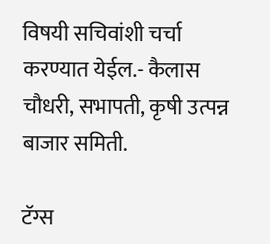विषयी सचिवांशी चर्चा करण्यात येईल.- कैलास चौधरी, सभापती, कृषी उत्पन्न बाजार समिती.

टॅग्स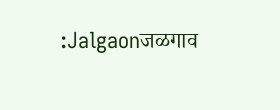:Jalgaonजळगाव